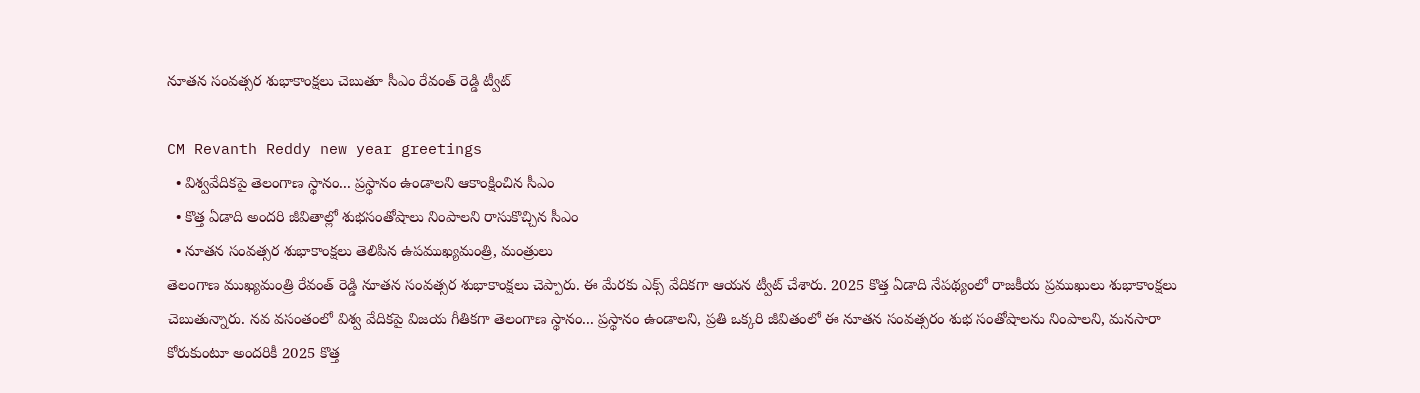నూతన సంవత్సర శుభాకాంక్షలు చెబుతూ సీఎం రేవంత్ రెడ్డి ట్వీట్

CM Revanth Reddy new year greetings
  • విశ్వవేదికపై తెలంగాణ స్థానం... ప్రస్థానం ఉండాలని ఆకాంక్షించిన సీఎం
  • కొత్త ఏడాది అందరి జీవితాల్లో శుభసంతోషాలు నింపాలని రాసుకొచ్చిన సీఎం
  • నూతన సంవత్సర శుభాకాంక్షలు తెలిపిన ఉపముఖ్యమంత్రి, మంత్రులు
తెలంగాణ ముఖ్యమంత్రి రేవంత్ రెడ్డి నూతన సంవత్సర శుభాకాంక్షలు చెప్పారు. ఈ మేరకు ఎక్స్ వేదికగా ఆయన ట్వీట్ చేశారు. 2025 కొత్త ఏడాది నేపథ్యంలో రాజకీయ ప్రముఖులు శుభాకాంక్షలు చెబుతున్నారు. నవ వసంతంలో విశ్వ వేదికపై విజయ గీతికగా తెలంగాణ స్థానం... ప్రస్థానం ఉండాలని, ప్రతి ఒక్కరి జీవితంలో ఈ నూతన సంవత్సరం శుభ సంతోషాలను నింపాలని, మనసారా కోరుకుంటూ అందరికీ 2025 కొత్త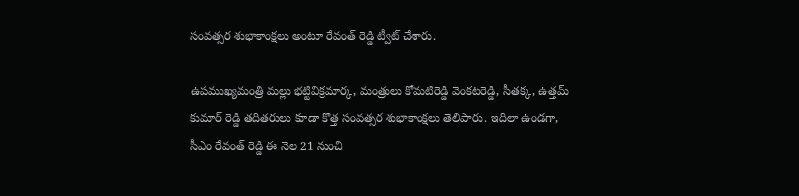సంవత్సర శుభాకాంక్షలు అంటూ రేవంత్ రెడ్డి ట్వీట్ చేశారు.

ఉపముఖ్యమంత్రి మల్లు భట్టివిక్రమార్క, మంత్రులు కోమటిరెడ్డి వెంకటరెడ్డి, సీతక్క, ఉత్తమ్ కుమార్ రెడ్డి తదితరులు కూడా కొత్త సంవత్సర శుభాకాంక్షలు తెలిపారు. ఇదిలా ఉండగా, సీఎం రేవంత్ రెడ్డి ఈ నెల 21 నుంచి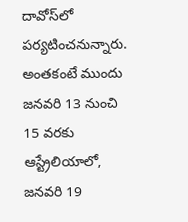దావోస్‌లో పర్యటించనున్నారు. అంతకంటే ముందు జనవరి 13 నుంచి 15 వరకు ఆస్ట్రేలియాలో, జనవరి 19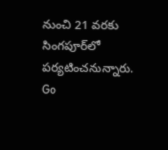నుంచి 21 వరకు సింగపూర్‌లో పర్యటించనున్నారు.
Go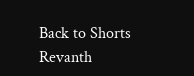Back to Shorts
Revanth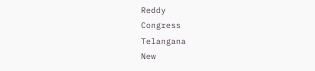Reddy
Congress
Telangana
New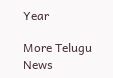Year

More Telugu News